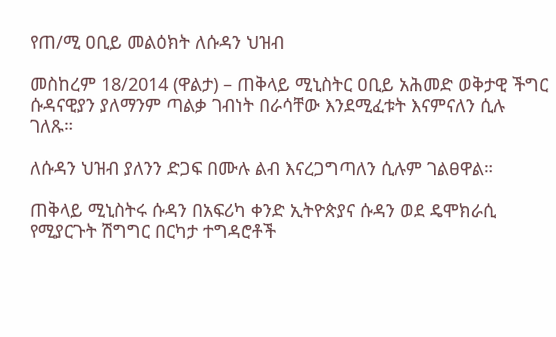የጠ/ሚ ዐቢይ መልዕክት ለሱዳን ህዝብ

መስከረም 18/2014 (ዋልታ) – ጠቅላይ ሚኒስትር ዐቢይ አሕመድ ወቅታዊ ችግር ሱዳናዊያን ያለማንም ጣልቃ ገብነት በራሳቸው እንደሚፈቱት እናምናለን ሲሉ ገለጹ።

ለሱዳን ህዝብ ያለንን ድጋፍ በሙሉ ልብ እናረጋግጣለን ሲሉም ገልፀዋል።

ጠቅላይ ሚኒስትሩ ሱዳን በአፍሪካ ቀንድ ኢትዮጵያና ሱዳን ወደ ዴሞክራሲ የሚያርጉት ሽግግር በርካታ ተግዳሮቶች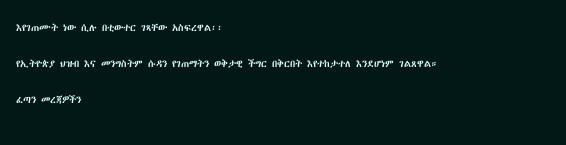እየገጠሙት ነው ሲሉ በቲውተር ገጻቸው አስፍረዋል፡፡

የኢትዮጵያ ህዝብ እና መንግስትም ሱዳን የገጠማትን ወቅታዊ ችግር በቅርበት እየተከታተለ እንደሆነም ገልጸዋል።

ፈጣን መረጃዎችን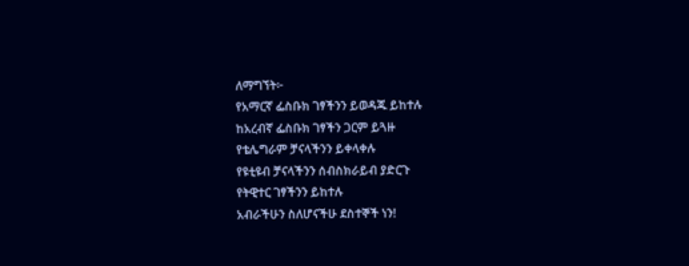ለማግኘት፦
የአማርኛ ፌስቡክ ገፃችንን ይወዳጁ ይከተሉ
ከአረብኛ ፌስቡክ ገፃችን ጋርም ይጓዙ
የቴሌግራም ቻናላችንን ይቀላቀሉ
የዩቲዩብ ቻናላችንን ሰብስክራይብ ያድርጉ
የትዊተር ገፃችንን ይከተሉ
አብራችሁን ስለሆናችሁ ደስተኞች ነን!